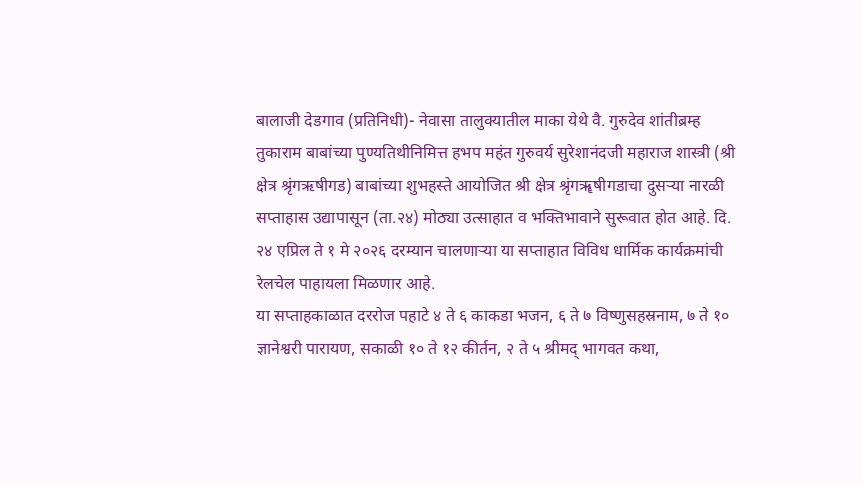बालाजी देडगाव (प्रतिनिधी)- नेवासा तालुक्यातील माका येथे वै. गुरुदेव शांतीब्रम्ह तुकाराम बाबांच्या पुण्यतिथीनिमित्त हभप महंत गुरुवर्य सुरेशानंदजी महाराज शास्त्री (श्री क्षेत्र श्रृंगऋषीगड) बाबांच्या शुभहस्ते आयोजित श्री क्षेत्र श्रृंगॠषीगडाचा दुसऱ्या नारळी सप्ताहास उद्यापासून (ता.२४) मोठ्या उत्साहात व भक्तिभावाने सुरूवात होत आहे. दि. २४ एप्रिल ते १ मे २०२६ दरम्यान चालणाऱ्या या सप्ताहात विविध धार्मिक कार्यक्रमांची रेलचेल पाहायला मिळणार आहे.
या सप्ताहकाळात दररोज पहाटे ४ ते ६ काकडा भजन, ६ ते ७ विष्णुसहस्रनाम, ७ ते १० ज्ञानेश्वरी पारायण, सकाळी १० ते १२ कीर्तन, २ ते ५ श्रीमद् भागवत कथा,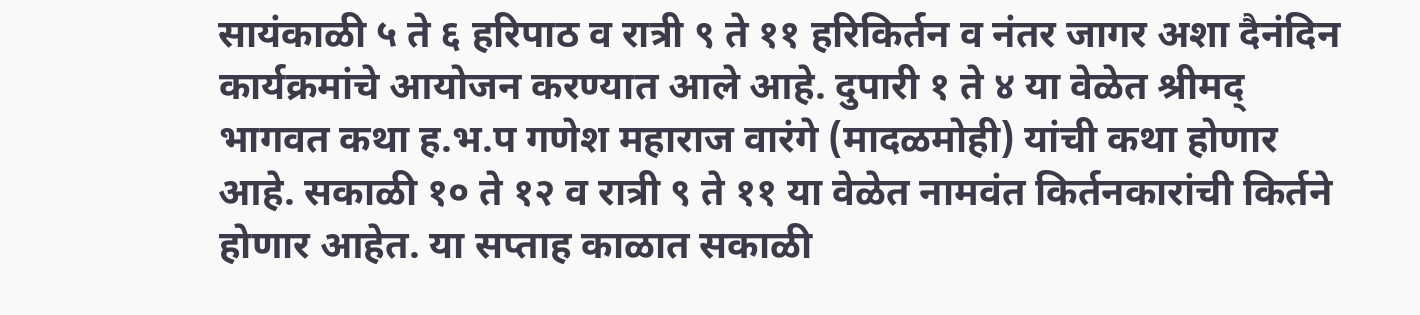सायंकाळी ५ ते ६ हरिपाठ व रात्री ९ ते ११ हरिकिर्तन व नंतर जागर अशा दैनंदिन कार्यक्रमांचे आयोजन करण्यात आले आहे. दुपारी १ ते ४ या वेळेत श्रीमद् भागवत कथा ह.भ.प गणेश महाराज वारंगे (मादळमोही) यांची कथा होणार आहे. सकाळी १० ते १२ व रात्री ९ ते ११ या वेळेत नामवंत किर्तनकारांची किर्तने होणार आहेत. या सप्ताह काळात सकाळी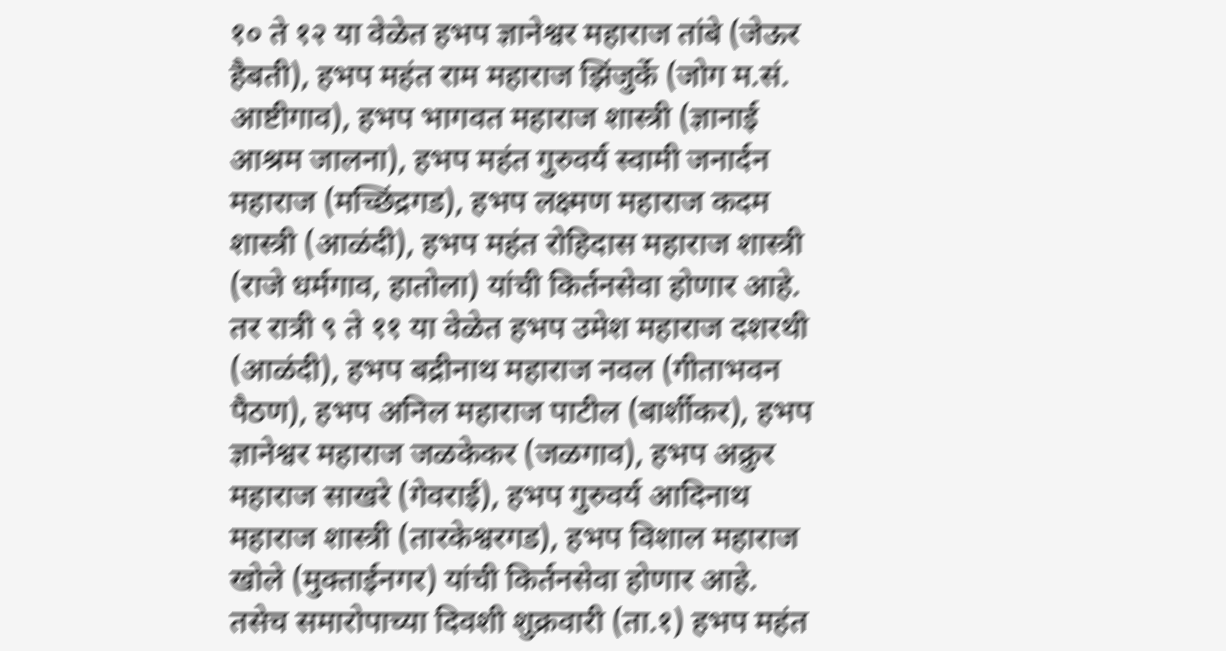१० ते १२ या वेळेत हभप ज्ञानेश्वर महाराज तांबे (जेऊर हैबती), हभप महंत राम महाराज झिंजुर्के (जोग म.सं. आष्टीगाव), हभप भागवत महाराज शास्त्री (ज्ञानाई आश्रम जालना), हभप महंत गुरुवर्य स्वामी जनार्दन महाराज (मच्छिंद्रगड), हभप लक्ष्मण महाराज कदम शास्त्री (आळंदी), हभप महंत रोहिदास महाराज शास्त्री (राजे धर्मगाव, हातोला) यांची किर्तनसेवा होणार आहे.
तर रात्री ९ ते ११ या वेळेत हभप उमेश महाराज दशरथी (आळंदी), हभप बद्रीनाथ महाराज नवल (गीताभवन पैठण), हभप अनिल महाराज पाटील (बार्शीकर), हभप ज्ञानेश्वर महाराज जळकेकर (जळगाव), हभप अक्रुर महाराज साखरे (गेवराई), हभप गुरुवर्य आदिनाथ महाराज शास्त्री (तारकेश्वरगड), हभप विशाल महाराज खोले (मुक्ताईनगर) यांची किर्तनसेवा होणार आहे. तसेच समारोपाच्या दिवशी शुक्रवारी (ता.१) हभप महंत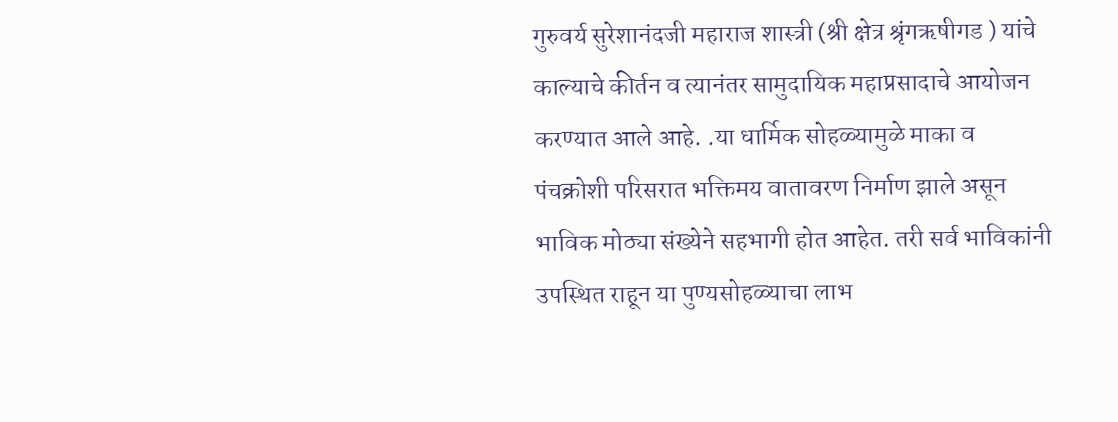गुरुवर्य सुरेशानंदजी महाराज शास्त्री (श्री क्षेत्र श्रृंगऋषीगड ) यांचे काल्याचे कीर्तन व त्यानंतर सामुदायिक महाप्रसादाचे आयोजन करण्यात आले आहे. .या धार्मिक सोहळ्यामुळे माका व पंचक्रोशी परिसरात भक्तिमय वातावरण निर्माण झाले असून भाविक मोठ्या संख्येने सहभागी होत आहेत. तरी सर्व भाविकांनी उपस्थित राहून या पुण्यसोहळ्याचा लाभ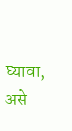घ्यावा, असे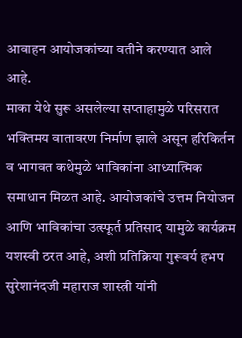आवाहन आयोजकांच्या वतीने करण्यात आले आहे.
माका येथे सुरू असलेल्या सप्ताहामुळे परिसरात भक्तिमय वातावरण निर्माण झाले असून हरिकिर्तन व भागवत कथेमुळे भाविकांना आध्यात्मिक समाधान मिळत आहे. आयोजकांचे उत्तम नियोजन आणि भाविकांचा उत्स्फूर्त प्रतिसाद यामुळे कार्यक्रम यशस्वी ठरत आहे, अशी प्रतिक्रिया गुरूवर्य हभप सुरेशानंदजी महाराज शास्त्री यांनी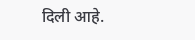दिली आहे.